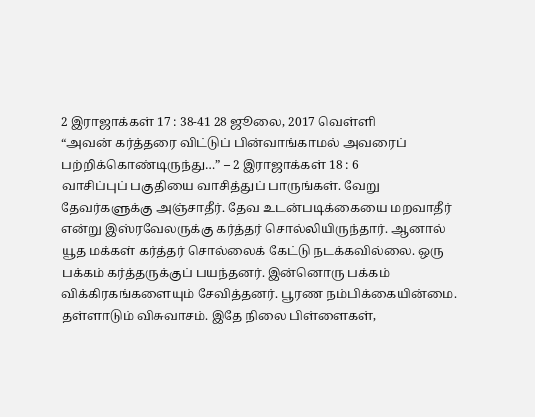2 இராஜாக்கள் 17 : 38-41 28 ஜூலை, 2017 வெள்ளி
“அவன் கர்த்தரை விட்டுப் பின்வாங்காமல் அவரைப் பற்றிக்கொண்டிருந்து…” – 2 இராஜாக்கள் 18 : 6
வாசிப்புப் பகுதியை வாசித்துப் பாருங்கள். வேறு தேவர்களுக்கு அஞ்சாதீர். தேவ உடன்படிக்கையை மறவாதீர் என்று இஸ்ரவேலருக்கு கர்த்தர் சொல்லியிருந்தார். ஆனால் யூத மக்கள் கர்த்தர் சொல்லைக் கேட்டு நடக்கவில்லை. ஒரு பக்கம் கர்த்தருக்குப் பயந்தனர். இன்னொரு பக்கம் விக்கிரகங்களையும் சேவித்தனர். பூரண நம்பிக்கையின்மை. தள்ளாடும் விசுவாசம். இதே நிலை பிள்ளைகள்,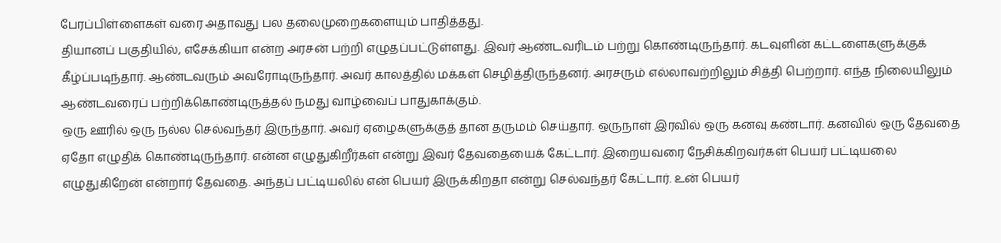பேரப்பிள்ளைகள் வரை அதாவது பல தலைமுறைகளையும் பாதித்தது.
தியானப் பகுதியில், எசேக்கியா என்ற அரசன் பற்றி எழுதப்பட்டுள்ளது. இவர் ஆண்டவரிடம் பற்று கொண்டிருந்தார். கடவுளின் கட்டளைகளுக்குக் கீழ்ப்படிந்தார். ஆண்டவரும் அவரோடிருந்தார். அவர் காலத்தில் மக்கள் செழித்திருந்தனர். அரசரும் எல்லாவற்றிலும் சித்தி பெற்றார். எந்த நிலையிலும் ஆண்டவரைப் பற்றிக்கொண்டிருத்தல் நமது வாழ்வைப் பாதுகாக்கும்.
ஒரு ஊரில் ஒரு நல்ல செல்வந்தர் இருந்தார். அவர் ஏழைகளுக்குத் தான தருமம் செய்தார். ஒருநாள் இரவில் ஒரு கனவு கண்டார். கனவில் ஒரு தேவதை ஏதோ எழுதிக் கொண்டிருந்தார். என்ன எழுதுகிறீர்கள் என்று இவர் தேவதையைக் கேட்டார். இறையவரை நேசிக்கிறவர்கள் பெயர் பட்டியலை எழுதுகிறேன் என்றார் தேவதை. அந்தப் பட்டியலில் என் பெயர் இருக்கிறதா என்று செல்வந்தர் கேட்டார். உன் பெயர்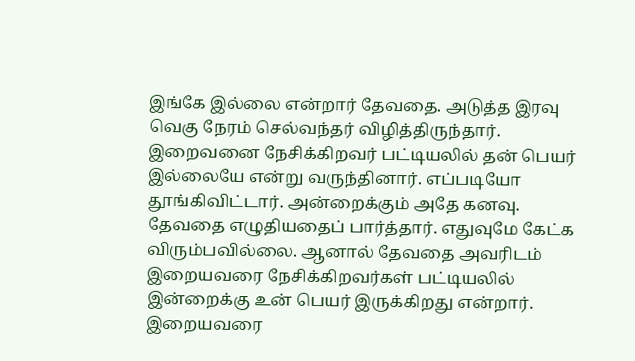இங்கே இல்லை என்றார் தேவதை. அடுத்த இரவு வெகு நேரம் செல்வந்தர் விழித்திருந்தார். இறைவனை நேசிக்கிறவர் பட்டியலில் தன் பெயர் இல்லையே என்று வருந்தினார். எப்படியோ தூங்கிவிட்டார். அன்றைக்கும் அதே கனவு. தேவதை எழுதியதைப் பார்த்தார். எதுவுமே கேட்க விரும்பவில்லை. ஆனால் தேவதை அவரிடம் இறையவரை நேசிக்கிறவர்கள் பட்டியலில் இன்றைக்கு உன் பெயர் இருக்கிறது என்றார்.
இறையவரை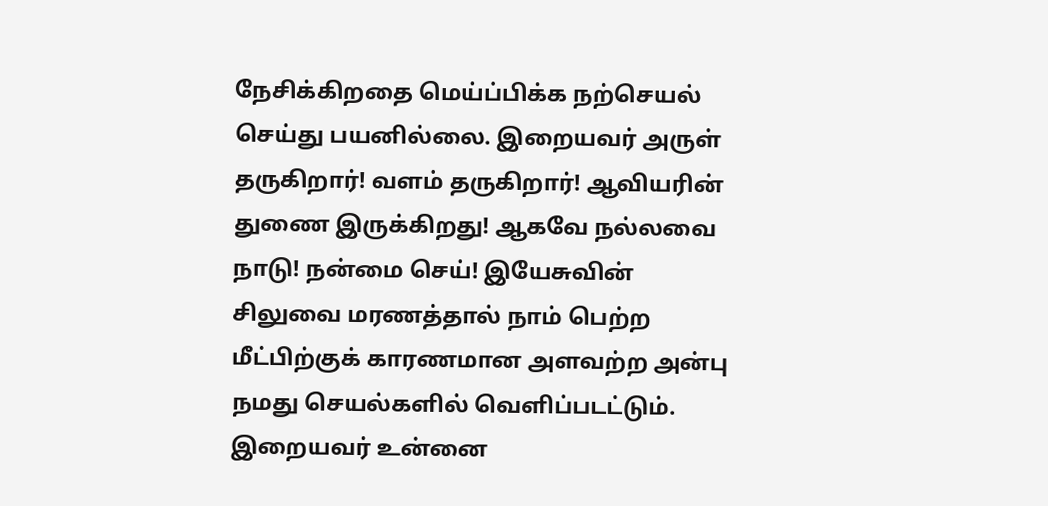நேசிக்கிறதை மெய்ப்பிக்க நற்செயல் செய்து பயனில்லை. இறையவர் அருள் தருகிறார்! வளம் தருகிறார்! ஆவியரின் துணை இருக்கிறது! ஆகவே நல்லவை நாடு! நன்மை செய்! இயேசுவின் சிலுவை மரணத்தால் நாம் பெற்ற மீட்பிற்குக் காரணமான அளவற்ற அன்பு நமது செயல்களில் வெளிப்படட்டும். இறையவர் உன்னை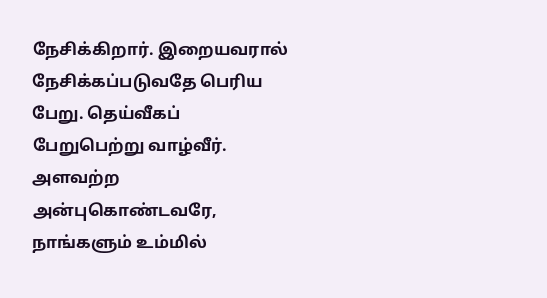நேசிக்கிறார். இறையவரால் நேசிக்கப்படுவதே பெரிய பேறு. தெய்வீகப் பேறுபெற்று வாழ்வீர்.
அளவற்ற அன்புகொண்டவரே, நாங்களும் உம்மில்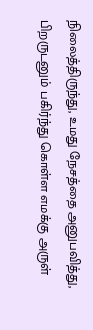நிலைத்திருந்து, உமது நேசத்தை அனுபவித்து, பிறருடனும் பகிர்ந்து கொள்ள எமக்கு அருள்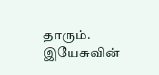தாரும். இயேசுவின்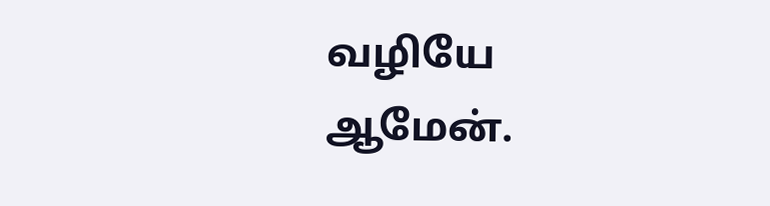வழியே ஆமேன்.